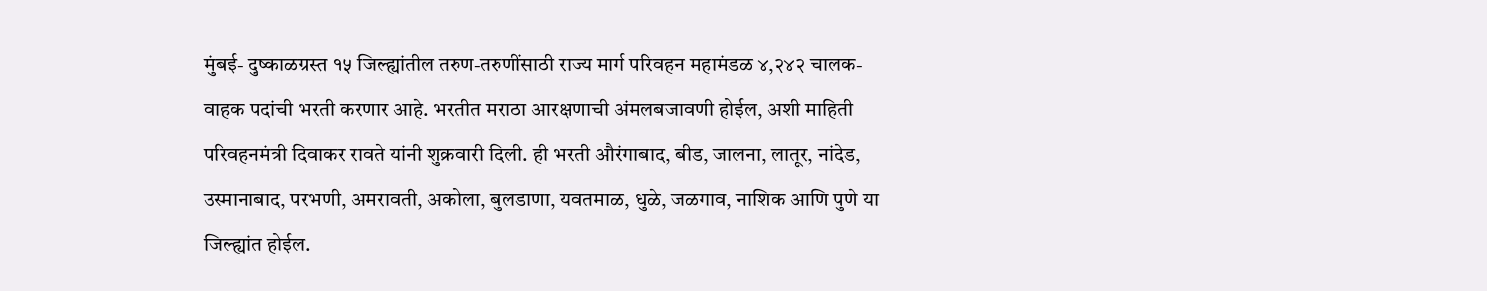मुंबई- दुष्काळग्रस्त १५ जिल्ह्यांतील तरुण-तरुणींसाठी राज्य मार्ग परिवहन महामंडळ ४,२४२ चालक-वाहक पदांची भरती करणार आहे. भरतीत मराठा आरक्षणाची अंमलबजावणी होईल, अशी माहिती परिवहनमंत्री दिवाकर रावते यांनी शुक्रवारी दिली. ही भरती औरंगाबाद, बीड, जालना, लातूर, नांदेड, उस्मानाबाद, परभणी, अमरावती, अकोला, बुलडाणा, यवतमाळ, धुळे, जळगाव, नाशिक आणि पुणे या जिल्ह्यांत होईल.